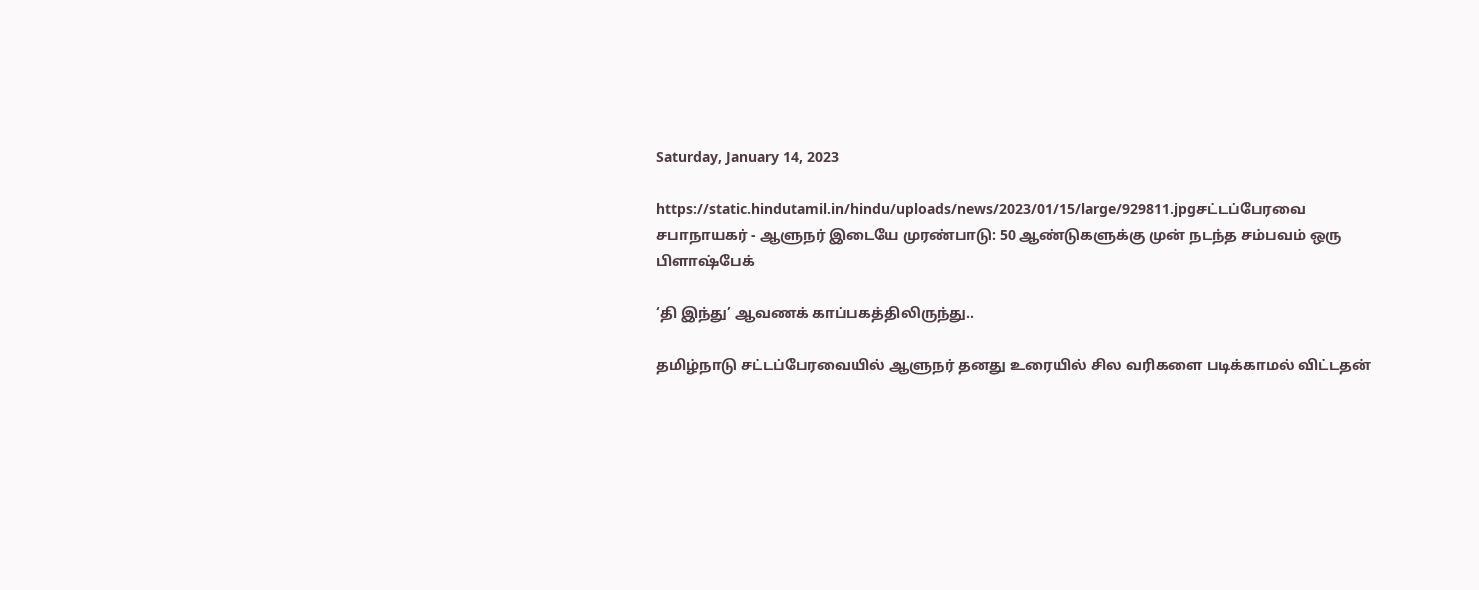Saturday, January 14, 2023

https://static.hindutamil.in/hindu/uploads/news/2023/01/15/large/929811.jpgசட்டப்பேரவை சபாநாயகர் - ஆளுநர் இடையே முரண்பாடு: 50 ஆண்டுகளுக்கு முன் நடந்த சம்பவம் ஒரு பிளாஷ்பேக்

‘தி இந்து’ ஆவணக் காப்பகத்திலிருந்து..

தமிழ்நாடு சட்டப்பேரவையில் ஆளுநர் தனது உரையில் சில வரிகளை படிக்காமல் விட்டதன்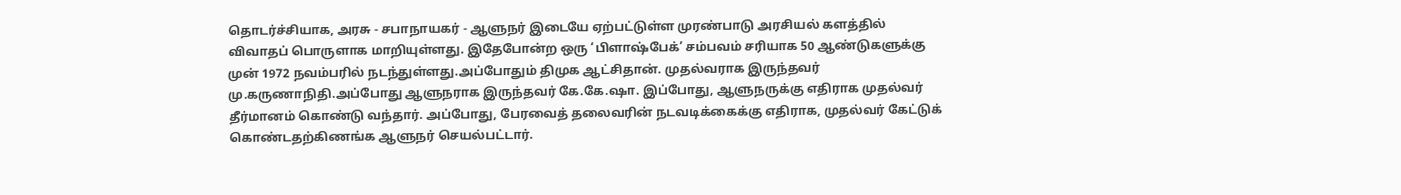தொடர்ச்சியாக, அரசு - சபாநாயகர் - ஆளுநர் இடையே ஏற்பட்டுள்ள முரண்பாடு அரசியல் களத்தில் விவாதப் பொருளாக மாறியுள்ளது. இதேபோன்ற ஒரு ‘பிளாஷ்பேக்’ சம்பவம் சரியாக 50 ஆண்டுகளுக்கு முன் 1972 நவம்பரில் நடந்துள்ளது.அப்போதும் திமுக ஆட்சிதான். முதல்வராக இருந்தவர் மு.கருணாநிதி.அப்போது ஆளுநராக இருந்தவர் கே.கே.ஷா. இப்போது, ஆளுநருக்கு எதிராக முதல்வர் தீர்மானம் கொண்டு வந்தார். அப்போது, பேரவைத் தலைவரின் நடவடிக்கைக்கு எதிராக, முதல்வர் கேட்டுக் கொண்டதற்கிணங்க ஆளுநர் செயல்பட்டார்.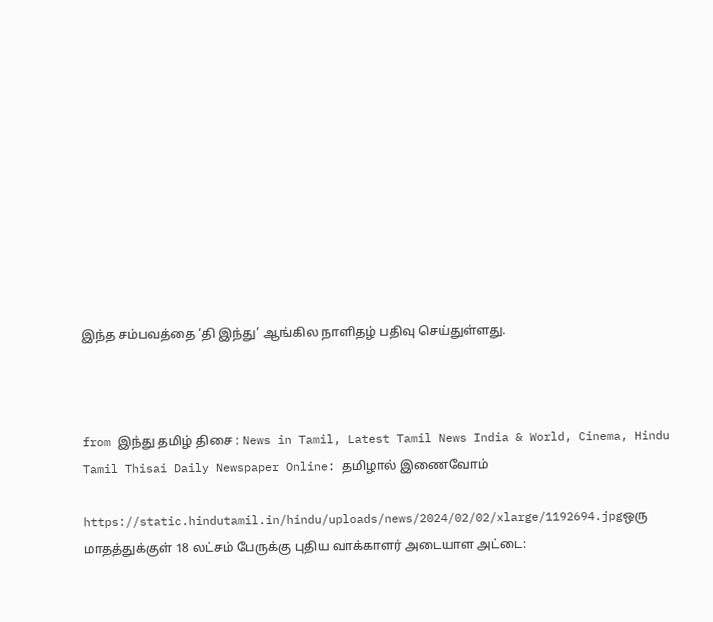இந்த சம்பவத்தை ‘தி இந்து’ ஆங்கில நாளிதழ் பதிவு செய்துள்ளது.



from இந்து தமிழ் திசை : News in Tamil, Latest Tamil News India & World, Cinema, Hindu Tamil Thisai Daily Newspaper Online: தமிழால் இணைவோம்

https://static.hindutamil.in/hindu/uploads/news/2024/02/02/xlarge/1192694.jpgஒரு மாதத்துக்குள் 18 லட்சம் பேருக்கு புதிய வாக்காளர் அடையாள அட்டை: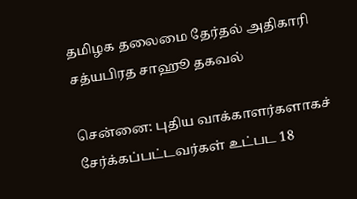தமிழக தலைமை தேர்தல் அதிகாரி சத்யபிரத சாஹூ தகவல்

சென்னை: புதிய வாக்காளர்களாகச் சேர்க்கப்பட்டவர்கள் உட்பட 18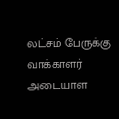லட்சம் பேருக்கு வாக்காளர் அடையாள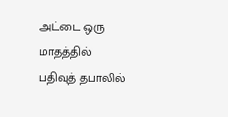அட்டை ஒரு மாதத்தில் பதிவுத் தபாலில்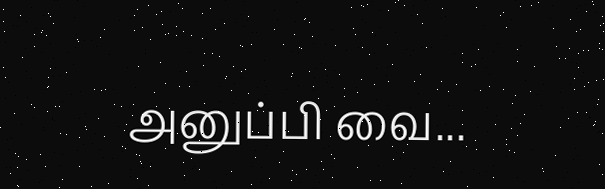அனுப்பி வை...